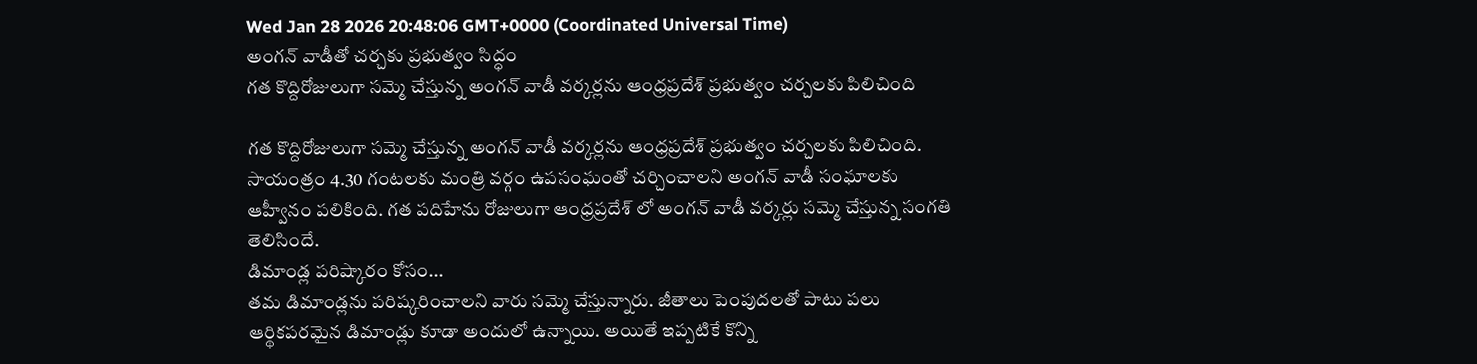Wed Jan 28 2026 20:48:06 GMT+0000 (Coordinated Universal Time)
అంగన్ వాడీతో చర్చకు ప్రభుత్వం సిద్ధం
గత కొద్దిరోజులుగా సమ్మె చేస్తున్న అంగన్ వాడీ వర్కర్లను ఆంధ్రప్రదేశ్ ప్రభుత్వం చర్చలకు పిలిచింది

గత కొద్దిరోజులుగా సమ్మె చేస్తున్న అంగన్ వాడీ వర్కర్లను ఆంధ్రప్రదేశ్ ప్రభుత్వం చర్చలకు పిలిచింది. సాయంత్రం 4.30 గంటలకు మంత్రి వర్గం ఉపసంఘంతో చర్చించాలని అంగన్ వాడీ సంఘాలకు ఆహ్వీనం పలికింది. గత పదిహేను రోజులుగా ఆంధ్రప్రదేశ్ లో అంగన్ వాడీ వర్కర్లు సమ్మె చేస్తున్న సంగతి తెలిసిందే.
డిమాండ్ల పరిష్కారం కోసం...
తమ డిమాండ్లను పరిష్కరించాలని వారు సమ్మె చేస్తున్నారు. జీతాలు పెంపుదలతో పాటు పలు ఆర్థికపరమైన డిమాండ్లు కూడా అందులో ఉన్నాయి. అయితే ఇప్పటికే కొన్ని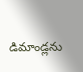డిమాండ్లను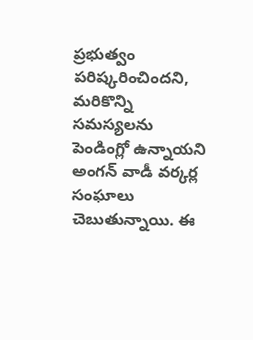ప్రభుత్వం పరిష్కరించిందని, మరికొన్ని సమస్యలను పెండింగ్లో ఉన్నాయని అంగన్ వాడీ వర్కర్ల సంఘాలు చెబుతున్నాయి. ఈ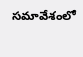సమావేశంలో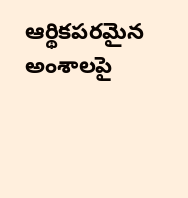ఆర్థికపరమైన అంశాలపై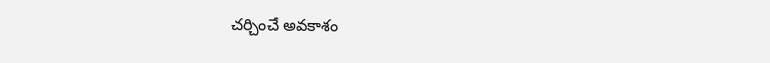చర్చించే అవకాశం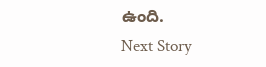ఉంది.
Next Story